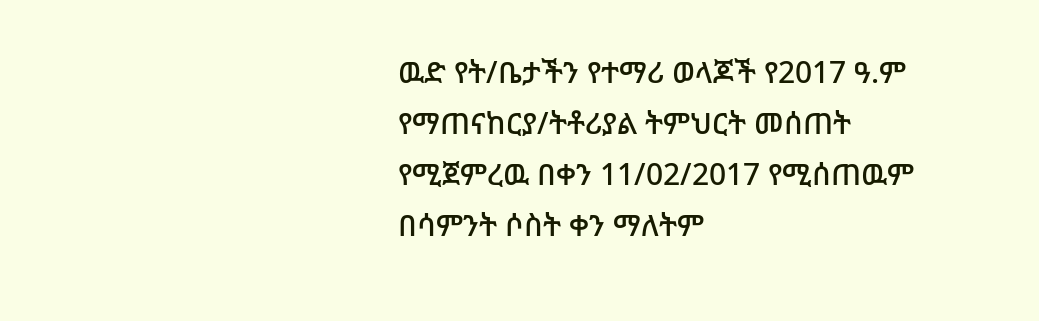ዉድ የት/ቤታችን የተማሪ ወላጆች የ2017 ዓ.ም የማጠናከርያ/ትቶሪያል ትምህርት መሰጠት የሚጀምረዉ በቀን 11/02/2017 የሚሰጠዉም በሳምንት ሶስት ቀን ማለትም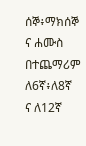ሰኞ፥ማክሰኞ ና ሐሙስ በተጨማሪም ለ6ኛ፥ለ8ኛ ና ለ12ኛ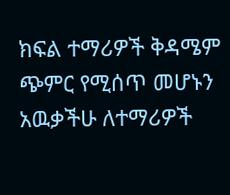ክፍል ተማሪዎች ቅዳሜም ጭምር የሚሰጥ መሆኑን አዉቃችሁ ለተማሪዎች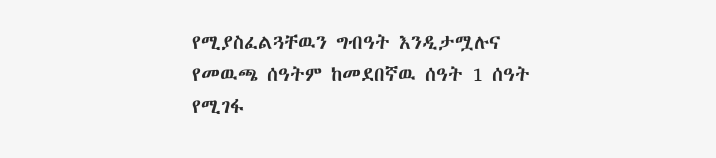የሚያስፈልጓቸዉን ግብዓት እንዲታሟሉና የመዉጫ ሰዓትም ከመደበኛዉ ሰዓት 1 ሰዓት የሚገፋ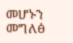መሆኑን መግለፅ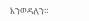እንወዳለን።